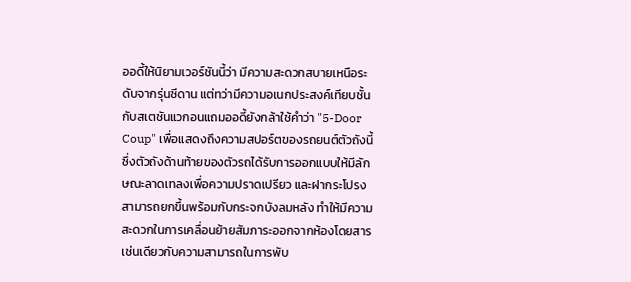ออดี้ให้นิยามเวอร์ชันนี้ว่า มีความสะดวกสบายเหนือระดับจากรุ่นซีดาน แต่ทว่ามีความอเนกประสงค์เทียบชั้นกับสเตชันแวกอนแถมออดี้ยังกล้าใช้คำว่า "5-Door Coup" เพื่อแสดงถึงความสปอร์ตของรถยนต์ตัวถังนี้ ซึ่งตัวถังด้านท้ายของตัวรถได้รับการออกแบบให้มีลักษณะลาดเทลงเพื่อความปราดเปรียว และฝากระโปรงสามารถยกขึ้นพร้อมกับกระจกบังลมหลัง ทำให้มีความสะดวกในการเคลื่อนย้ายสัมภาระออกจากห้องโดยสาร เช่นเดียวกับความสามารถในการพับ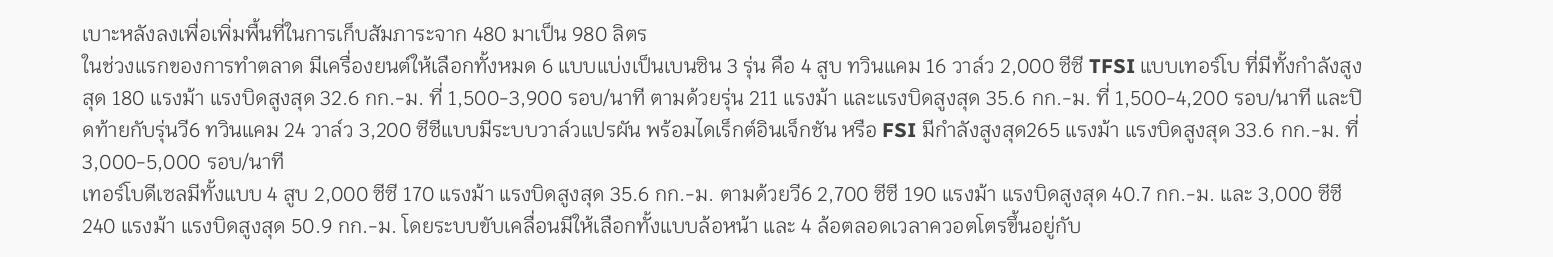เบาะหลังลงเพื่อเพิ่มพื้นที่ในการเก็บสัมภาระจาก 480 มาเป็น 980 ลิตร
ในช่วงแรกของการทำตลาด มีเครื่องยนต์ให้เลือกทั้งหมด 6 แบบแบ่งเป็นเบนซิน 3 รุ่น คือ 4 สูบ ทวินแคม 16 วาล์ว 2,000 ซีซี TFSI แบบเทอร์โบ ที่มีทั้งกำลังสูงสุด 180 แรงม้า แรงบิดสูงสุด 32.6 กก.-ม. ที่ 1,500-3,900 รอบ/นาที ตามด้วยรุ่น 211 แรงม้า และแรงบิดสูงสุด 35.6 กก.-ม. ที่ 1,500-4,200 รอบ/นาที และปิดท้ายกับรุ่นวี6 ทวินแคม 24 วาล์ว 3,200 ซีซีแบบมีระบบวาล์วแปรผัน พร้อมไดเร็กต์อินเจ็กชัน หรือ FSI มีกำลังสูงสุด265 แรงม้า แรงบิดสูงสุด 33.6 กก.-ม. ที่ 3,000-5,000 รอบ/นาที
เทอร์โบดีเซลมีทั้งแบบ 4 สูบ 2,000 ซีซี 170 แรงม้า แรงบิดสูงสุด 35.6 กก.-ม. ตามด้วยวี6 2,700 ซีซี 190 แรงม้า แรงบิดสูงสุด 40.7 กก.-ม. และ 3,000 ซีซี 240 แรงม้า แรงบิดสูงสุด 50.9 กก.-ม. โดยระบบขับเคลื่อนมีให้เลือกทั้งแบบล้อหน้า และ 4 ล้อตลอดเวลาควอตโตรขึ้นอยู่กับ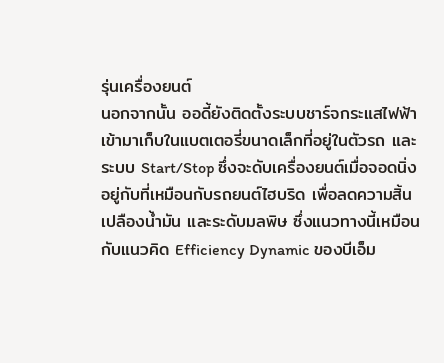รุ่นเครื่องยนต์
นอกจากนั้น ออดี้ยังติดตั้งระบบชาร์จกระแสไฟฟ้าเข้ามาเก็บในแบตเตอรี่ขนาดเล็กที่อยู่ในตัวรถ และระบบ Start/Stop ซึ่งจะดับเครื่องยนต์เมื่อจอดนิ่งอยู่กับที่เหมือนกับรถยนต์ไฮบริด เพื่อลดความสิ้นเปลืองน้ำมัน และระดับมลพิษ ซึ่งแนวทางนี้เหมือนกับแนวคิด Efficiency Dynamic ของบีเอ็ม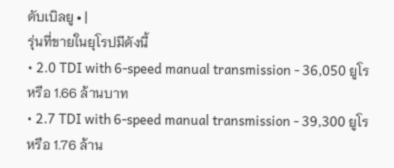ดับเบิลยู • |
รุ่นที่ขายในยุโรปมีดังนี้
• 2.0 TDI with 6-speed manual transmission - 36,050 ยูโร หรือ 1.66 ล้านบาท
• 2.7 TDI with 6-speed manual transmission - 39,300 ยูโร หรือ 1.76 ล้าน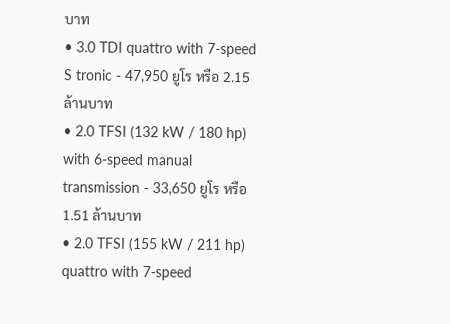บาท
• 3.0 TDI quattro with 7-speed S tronic - 47,950 ยูโร หรือ 2.15 ล้านบาท
• 2.0 TFSI (132 kW / 180 hp) with 6-speed manual transmission - 33,650 ยูโร หรือ 1.51 ล้านบาท
• 2.0 TFSI (155 kW / 211 hp) quattro with 7-speed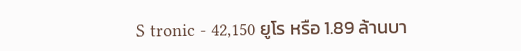S tronic - 42,150 ยูโร หรือ 1.89 ล้านบา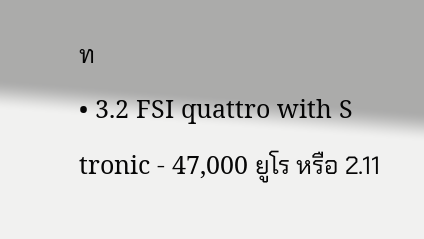ท
• 3.2 FSI quattro with S tronic - 47,000 ยูโร หรือ 2.11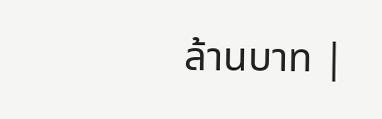ล้านบาท |